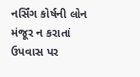નર્સિંગ કોર્ષની લોન મંજૂર ન કરાતાં ઉપવાસ પર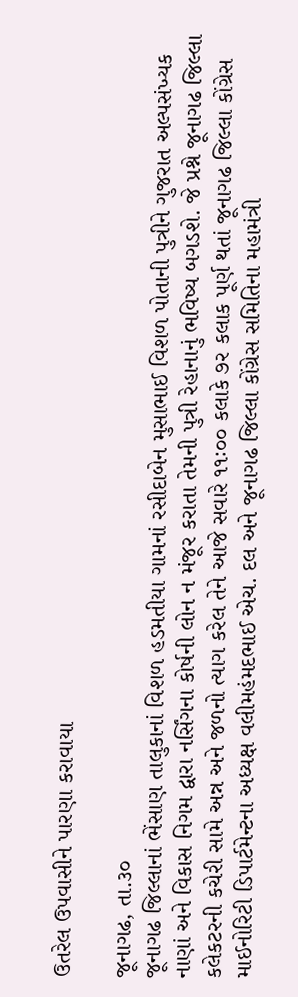ઉતરેલ ઉપવાસીને પારણા કરાવાયા

જૂનાગઢ, તા.૩૦
જૂનાગઢ જિલ્લાનાં ભેંસાણ તાલુકાનાં વિશળ હડમતીયા ગામનાં રસીદાબેન મુસાભાઈ વિશળ પોતાની પુત્રીને ગુજરાત અલ્પસંખ્યક નાણાં અને વિકાસ નિગમ દ્વારા નર્સિંગના કોર્ષની લોન ન મંજૂર કરાતા તેમની પુત્રી રેહાનાનું ભવિષ્ય બગડશે. જે પ્રશ્ને જૂનાગઢ જિલ્લા કલેકટરની કચેરી સામે અન્ન અને જળનો ત્યાગ કરેલ તેને આજે સવારે ૧૧ઃ૦૦ કલાકે ૭ર કલાક પૂર્ણ થતાં જૂનાગઢ જિલ્લા કોંગ્રેસ માઈનોરિટી ડિપાર્ટમેન્ટના અધ્યક્ષ વલીમહંમદભાઈ એચ. દલ અને જૂનાગઢ જિલ્લા કોંગ્રેસ સમિતિના મહામંત્રી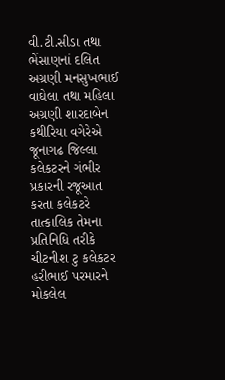વી.ટી.સીડા તથા ભેંસાણનાં દલિત અગ્રણી મનસુખભાઈ વાઘેલા તથા મહિલા અગ્રણી શારદાબેન કથીરિયા વગેરેએ જૂનાગઢ જિલ્લા કલેકટરને ગંભીર પ્રકારની રજૂઆત કરતા કલેકટરે તાત્કાલિક તેમના પ્રતિનિધિ તરીકે ચીટનીશ ટુ કલેકટર હરીભાઈ પરમારને મોકલેલ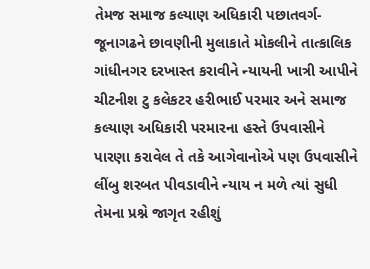તેમજ સમાજ કલ્યાણ અધિકારી પછાતવર્ગ-જૂનાગઢને છાવણીની મુલાકાતે મોકલીને તાત્કાલિક ગાંધીનગર દરખાસ્ત કરાવીને ન્યાયની ખાત્રી આપીને ચીટનીશ ટુ કલેકટર હરીભાઈ પરમાર અને સમાજ કલ્યાણ અધિકારી પરમારના હસ્તે ઉપવાસીને પારણા કરાવેલ તે તકે આગેવાનોએ પણ ઉપવાસીને લીંબુ શરબત પીવડાવીને ન્યાય ન મળે ત્યાં સુધી તેમના પ્રશ્ને જાગૃત રહીશું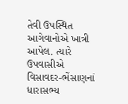તેવી ઉપસ્થિત આગેવાનોએ ખાત્રી આપેલ. ત્યારે ઉપવાસીએ વિસાવદર-ભેંસાણનાં ધારાસભ્ય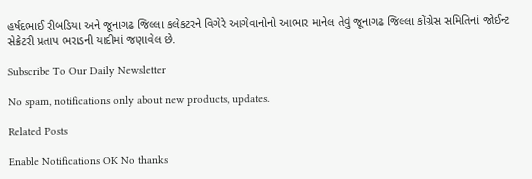હર્ષદભાઈ રીબડિયા અને જૂનાગઢ જિલ્લા કલેકટરને વિગેરે આગેવાનોનો આભાર માનેલ તેવું જૂનાગઢ જિલ્લા કોંગ્રેસ સમિતિનાં જોઈન્ટ સેક્રેટરી પ્રતાપ ભરાડની યાદીમાં જણાવેલ છે.

Subscribe To Our Daily Newsletter

No spam, notifications only about new products, updates.

Related Posts

Enable Notifications OK No thanks